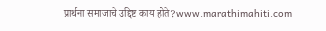प्रार्थना समाजाचे उद्दिष्ट काय होते?www.marathimahiti.com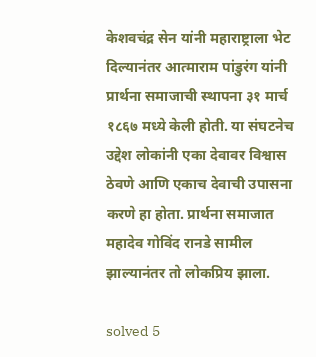केशवचंद्र सेन यांनी महाराष्ट्राला भेट दिल्यानंतर आत्माराम पांडुरंग यांनी प्रार्थना समाजाची स्थापना ३१ मार्च १८६७ मध्ये केली होती. या संघटनेच उद्देश लोकांनी एका देवावर विश्वास ठेवणे आणि एकाच देवाची उपासना करणे हा होता. प्रार्थना समाजात महादेव गोविंद रानडे सामील झाल्यानंतर तो लोकप्रिय झाला.

solved 5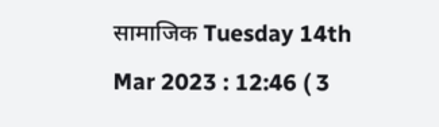सामाजिक Tuesday 14th Mar 2023 : 12:46 ( 3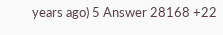years ago) 5 Answer 28168 +22